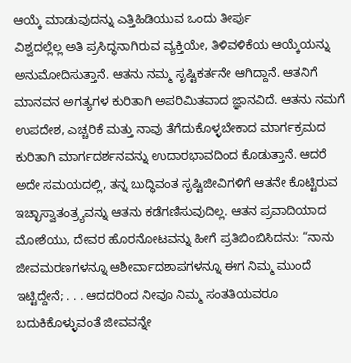ಆಯ್ಕೆ ಮಾಡುವುದನ್ನು ಎತ್ತಿಹಿಡಿಯುವ ಒಂದು ತೀರ್ಪು
ವಿಶ್ವದಲ್ಲೆಲ್ಲ ಅತಿ ಪ್ರಸಿದ್ಧನಾಗಿರುವ ವ್ಯಕ್ತಿಯೇ, ತಿಳಿವಳಿಕೆಯ ಆಯ್ಕೆಯನ್ನು ಅನುಮೋದಿಸುತ್ತಾನೆ. ಆತನು ನಮ್ಮ ಸೃಷ್ಟಿಕರ್ತನೇ ಆಗಿದ್ದಾನೆ. ಆತನಿಗೆ ಮಾನವನ ಅಗತ್ಯಗಳ ಕುರಿತಾಗಿ ಅಪರಿಮಿತವಾದ ಜ್ಞಾನವಿದೆ. ಆತನು ನಮಗೆ ಉಪದೇಶ, ಎಚ್ಚರಿಕೆ ಮತ್ತು ನಾವು ತೆಗೆದುಕೊಳ್ಳಬೇಕಾದ ಮಾರ್ಗಕ್ರಮದ ಕುರಿತಾಗಿ ಮಾರ್ಗದರ್ಶನವನ್ನು ಉದಾರಭಾವದಿಂದ ಕೊಡುತ್ತಾನೆ. ಆದರೆ ಅದೇ ಸಮಯದಲ್ಲಿ, ತನ್ನ ಬುದ್ಧಿವಂತ ಸೃಷ್ಟಿಜೀವಿಗಳಿಗೆ ಆತನೇ ಕೊಟ್ಟಿರುವ ಇಚ್ಛಾಸ್ವಾತಂತ್ರ್ಯವನ್ನು ಆತನು ಕಡೆಗಣಿಸುವುದಿಲ್ಲ. ಆತನ ಪ್ರವಾದಿಯಾದ ಮೋಶೆಯು, ದೇವರ ಹೊರನೋಟವನ್ನು ಹೀಗೆ ಪ್ರತಿಬಿಂಬಿಸಿದನು: “ನಾನು ಜೀವಮರಣಗಳನ್ನೂ ಆಶೀರ್ವಾದಶಾಪಗಳನ್ನೂ ಈಗ ನಿಮ್ಮ ಮುಂದೆ ಇಟ್ಟಿದ್ದೇನೆ; . . . ಆದದರಿಂದ ನೀವೂ ನಿಮ್ಮ ಸಂತತಿಯವರೂ ಬದುಕಿಕೊಳ್ಳುವಂತೆ ಜೀವವನ್ನೇ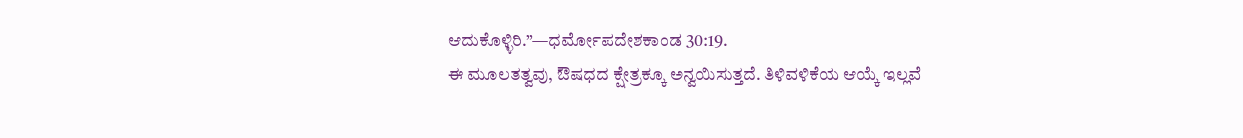ಆದುಕೊಳ್ಳಿರಿ.”—ಧರ್ಮೋಪದೇಶಕಾಂಡ 30:19.
ಈ ಮೂಲತತ್ವವು, ಔಷಧದ ಕ್ಷೇತ್ರಕ್ಕೂ ಅನ್ವಯಿಸುತ್ತದೆ. ತಿಳಿವಳಿಕೆಯ ಆಯ್ಕೆ ಇಲ್ಲವೆ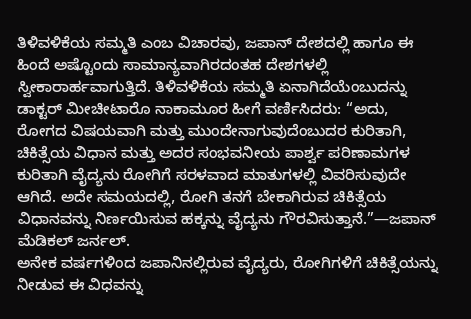ತಿಳಿವಳಿಕೆಯ ಸಮ್ಮತಿ ಎಂಬ ವಿಚಾರವು, ಜಪಾನ್ ದೇಶದಲ್ಲಿ ಹಾಗೂ ಈ ಹಿಂದೆ ಅಷ್ಟೊಂದು ಸಾಮಾನ್ಯವಾಗಿರದಂತಹ ದೇಶಗಳಲ್ಲಿ ಸ್ವೀಕಾರಾರ್ಹವಾಗುತ್ತಿದೆ. ತಿಳಿವಳಿಕೆಯ ಸಮ್ಮತಿ ಏನಾಗಿದೆಯೆಂಬುದನ್ನು ಡಾಕ್ಟರ್ ಮೀಚೀಟಾರೊ ನಾಕಾಮೂರ ಹೀಗೆ ವರ್ಣಿಸಿದರು: “ಅದು, ರೋಗದ ವಿಷಯವಾಗಿ ಮತ್ತು ಮುಂದೇನಾಗುವುದೆಂಬುದರ ಕುರಿತಾಗಿ, ಚಿಕಿತ್ಸೆಯ ವಿಧಾನ ಮತ್ತು ಅದರ ಸಂಭವನೀಯ ಪಾರ್ಶ್ವ ಪರಿಣಾಮಗಳ ಕುರಿತಾಗಿ ವೈದ್ಯನು ರೋಗಿಗೆ ಸರಳವಾದ ಮಾತುಗಳಲ್ಲಿ ವಿವರಿಸುವುದೇ ಆಗಿದೆ. ಅದೇ ಸಮಯದಲ್ಲಿ, ರೋಗಿ ತನಗೆ ಬೇಕಾಗಿರುವ ಚಿಕಿತ್ಸೆಯ ವಿಧಾನವನ್ನು ನಿರ್ಣಯಿಸುವ ಹಕ್ಕನ್ನು ವೈದ್ಯನು ಗೌರವಿಸುತ್ತಾನೆ.”—ಜಪಾನ್ ಮೆಡಿಕಲ್ ಜರ್ನಲ್.
ಅನೇಕ ವರ್ಷಗಳಿಂದ ಜಪಾನಿನಲ್ಲಿರುವ ವೈದ್ಯರು, ರೋಗಿಗಳಿಗೆ ಚಿಕಿತ್ಸೆಯನ್ನು ನೀಡುವ ಈ ವಿಧವನ್ನು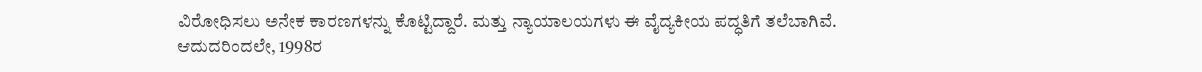ವಿರೋಧಿಸಲು ಅನೇಕ ಕಾರಣಗಳನ್ನು ಕೊಟ್ಟಿದ್ದಾರೆ. ಮತ್ತು ನ್ಯಾಯಾಲಯಗಳು ಈ ವೈದ್ಯಕೀಯ ಪದ್ಧತಿಗೆ ತಲೆಬಾಗಿವೆ. ಆದುದರಿಂದಲೇ, 1998ರ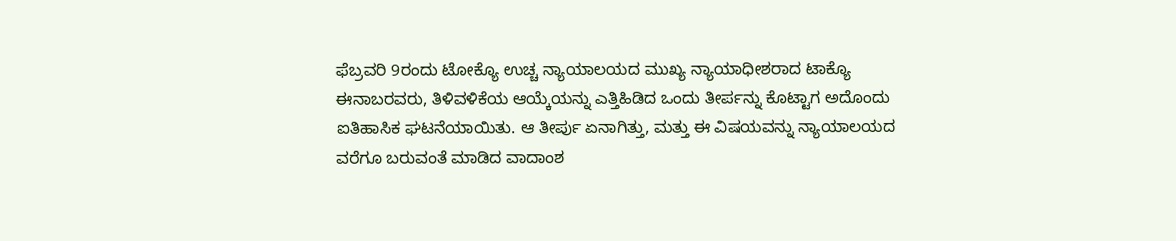ಫೆಬ್ರವರಿ 9ರಂದು ಟೋಕ್ಯೊ ಉಚ್ಚ ನ್ಯಾಯಾಲಯದ ಮುಖ್ಯ ನ್ಯಾಯಾಧೀಶರಾದ ಟಾಕ್ಯೊ ಈನಾಬರವರು, ತಿಳಿವಳಿಕೆಯ ಆಯ್ಕೆಯನ್ನು ಎತ್ತಿಹಿಡಿದ ಒಂದು ತೀರ್ಪನ್ನು ಕೊಟ್ಟಾಗ ಅದೊಂದು ಐತಿಹಾಸಿಕ ಘಟನೆಯಾಯಿತು. ಆ ತೀರ್ಪು ಏನಾಗಿತ್ತು, ಮತ್ತು ಈ ವಿಷಯವನ್ನು ನ್ಯಾಯಾಲಯದ ವರೆಗೂ ಬರುವಂತೆ ಮಾಡಿದ ವಾದಾಂಶ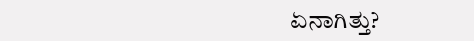ಏನಾಗಿತ್ತು?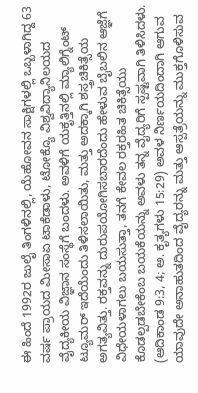ಈ ಹಿಂದೆ 1992ರ ಜುಲೈ ತಿಂಗಳಿನಲ್ಲಿ, ಯೆಹೋವನ ಸಾಕ್ಷಿಗಳಲ್ಲಿ ಒಬ್ಬಳಾಗಿದ್ದ 63 ವರ್ಷ ಪ್ರಾಯದ ಮೀಸಾಏ ಟಾಕೆಡಾಳು, ಟೋಕ್ಯೊ ವಿಶ್ವವಿದ್ಯಾನಿಲಯದ ವೈದ್ಯಕೀಯ ವಿಜ್ಞಾನ ಸಂಸ್ಥೆಗೆ ಬಂದಳು. ಅವಳಿಗೆ ಯಕೃತ್ತಿನಲ್ಲಿ ಮ್ಯಾಲಿಗ್ನೆಂಟ್ ಟ್ಯೂಮರ್ ಇದೆಯೆಂದು ತಿಳಿಸಲಾಯಿತು, ಮತ್ತು ಅದಕ್ಕಾಗಿ ಶಸ್ತ್ರಚಿಕಿತ್ಸೆಯ ಅಗತ್ಯವಿತ್ತು. ರಕ್ತವನ್ನು ದುರುಪಯೋಗಿಸಬಾರದೆಂದು ಹೇಳುವ ಬೈಬಲಿನ ಆಜ್ಞೆಗೆ ವಿಧೇಯಳಾಗಲು ಬಯಸುತ್ತಾ, ತನಗೆ ಕೇವಲ ರಕ್ತರಹಿತ ಚಿಕಿತ್ಸೆಯು ಕೊಡಲ್ಪಡಬೇಕೆಂಬ ಬಯಕೆಯನ್ನು ಅವಳು ತನ್ನ ವೈದ್ಯರಿಗೆ ಸ್ಪಷ್ಟವಾಗಿ ತಿಳಿಸಿದಳು. (ಆದಿಕಾಂಡ 9:3, 4; ಅ. ಕೃತ್ಯಗಳು 15:29) ಅವಳ ನಿರ್ಣಯದಿಂದಾಗಿ ಆಗುವ ಯಾವುದೇ ಅನಾಹುತದಿಂದ ವೈದ್ಯರನ್ನು ಮತ್ತು ಆಸ್ಪತ್ರೆಯನ್ನು ಮುಕ್ತಗೊಳಿಸುವ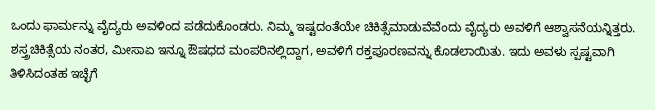ಒಂದು ಫಾರ್ಮನ್ನು ವೈದ್ಯರು ಅವಳಿಂದ ಪಡೆದುಕೊಂಡರು. ನಿಮ್ಮ ಇಷ್ಟದಂತೆಯೇ ಚಿಕಿತ್ಸೆಮಾಡುವೆವೆಂದು ವೈದ್ಯರು ಅವಳಿಗೆ ಆಶ್ವಾಸನೆಯನ್ನಿತ್ತರು.
ಶಸ್ತ್ರಚಿಕಿತ್ಸೆಯ ನಂತರ, ಮೀಸಾಏ ಇನ್ನೂ ಔಷಧದ ಮಂಪರಿನಲ್ಲಿದ್ದಾಗ, ಅವಳಿಗೆ ರಕ್ತಪೂರಣವನ್ನು ಕೊಡಲಾಯಿತು. ಇದು ಅವಳು ಸ್ಪಷ್ಟವಾಗಿ ತಿಳಿಸಿದಂತಹ ಇಚ್ಛೆಗೆ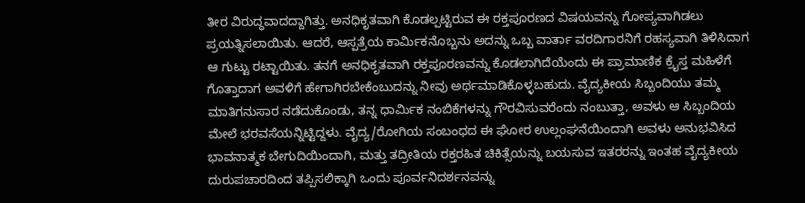ತೀರ ವಿರುದ್ಧವಾದದ್ದಾಗಿತ್ತು. ಅನಧಿಕೃತವಾಗಿ ಕೊಡಲ್ಪಟ್ಟಿರುವ ಈ ರಕ್ತಪೂರಣದ ವಿಷಯವನ್ನು ಗೋಪ್ಯವಾಗಿಡಲು ಪ್ರಯತ್ನಿಸಲಾಯಿತು. ಆದರೆ, ಆಸ್ಪತ್ರೆಯ ಕಾರ್ಮಿಕನೊಬ್ಬನು ಅದನ್ನು ಒಬ್ಬ ವಾರ್ತಾ ವರದಿಗಾರನಿಗೆ ರಹಸ್ಯವಾಗಿ ತಿಳಿಸಿದಾಗ ಆ ಗುಟ್ಟು ರಟ್ಟಾಯಿತು. ತನಗೆ ಅನಧಿಕೃತವಾಗಿ ರಕ್ತಪೂರಣವನ್ನು ಕೊಡಲಾಗಿದೆಯೆಂದು ಈ ಪ್ರಾಮಾಣಿಕ ಕ್ರೈಸ್ತ ಮಹಿಳೆಗೆ ಗೊತ್ತಾದಾಗ ಅವಳಿಗೆ ಹೇಗಾಗಿರಬೇಕೆಂಬುದನ್ನು ನೀವು ಅರ್ಥಮಾಡಿಕೊಳ್ಳಬಹುದು. ವೈದ್ಯಕೀಯ ಸಿಬ್ಬಂದಿಯು ತಮ್ಮ ಮಾತಿಗನುಸಾರ ನಡೆದುಕೊಂಡು, ತನ್ನ ಧಾರ್ಮಿಕ ನಂಬಿಕೆಗಳನ್ನು ಗೌರವಿಸುವರೆಂದು ನಂಬುತ್ತಾ, ಅವಳು ಆ ಸಿಬ್ಬಂದಿಯ ಮೇಲೆ ಭರವಸೆಯನ್ನಿಟ್ಟಿದ್ದಳು. ವೈದ್ಯ/ರೋಗಿಯ ಸಂಬಂಧದ ಈ ಘೋರ ಉಲ್ಲಂಘನೆಯಿಂದಾಗಿ ಅವಳು ಅನುಭವಿಸಿದ ಭಾವನಾತ್ಮಕ ಬೇಗುದಿಯಿಂದಾಗಿ, ಮತ್ತು ತದ್ರೀತಿಯ ರಕ್ತರಹಿತ ಚಿಕಿತ್ಸೆಯನ್ನು ಬಯಸುವ ಇತರರನ್ನು ಇಂತಹ ವೈದ್ಯಕೀಯ ದುರುಪಚಾರದಿಂದ ತಪ್ಪಿಸಲಿಕ್ಕಾಗಿ ಒಂದು ಪೂರ್ವನಿದರ್ಶನವನ್ನು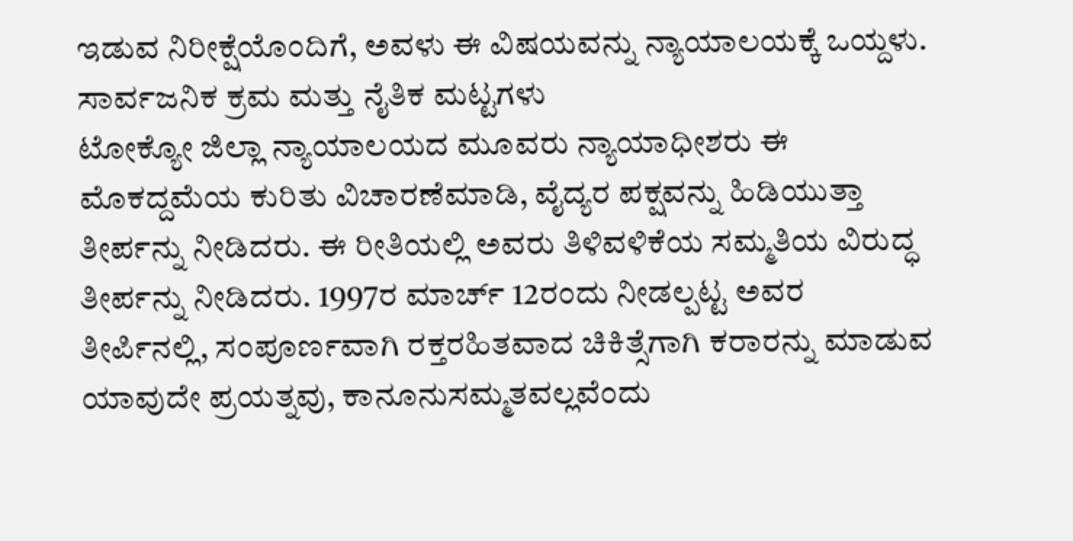ಇಡುವ ನಿರೀಕ್ಷೆಯೊಂದಿಗೆ, ಅವಳು ಈ ವಿಷಯವನ್ನು ನ್ಯಾಯಾಲಯಕ್ಕೆ ಒಯ್ದಳು.
ಸಾರ್ವಜನಿಕ ಕ್ರಮ ಮತ್ತು ನೈತಿಕ ಮಟ್ಟಗಳು
ಟೋಕ್ಯೋ ಜಿಲ್ಲಾ ನ್ಯಾಯಾಲಯದ ಮೂವರು ನ್ಯಾಯಾಧೀಶರು ಈ ಮೊಕದ್ದಮೆಯ ಕುರಿತು ವಿಚಾರಣೆಮಾಡಿ, ವೈದ್ಯರ ಪಕ್ಷವನ್ನು ಹಿಡಿಯುತ್ತಾ ತೀರ್ಪನ್ನು ನೀಡಿದರು. ಈ ರೀತಿಯಲ್ಲಿ ಅವರು ತಿಳಿವಳಿಕೆಯ ಸಮ್ಮತಿಯ ವಿರುದ್ಧ ತೀರ್ಪನ್ನು ನೀಡಿದರು. 1997ರ ಮಾರ್ಚ್ 12ರಂದು ನೀಡಲ್ಪಟ್ಟ ಅವರ ತೀರ್ಪಿನಲ್ಲಿ, ಸಂಪೂರ್ಣವಾಗಿ ರಕ್ತರಹಿತವಾದ ಚಿಕಿತ್ಸೆಗಾಗಿ ಕರಾರನ್ನು ಮಾಡುವ ಯಾವುದೇ ಪ್ರಯತ್ನವು, ಕಾನೂನುಸಮ್ಮತವಲ್ಲವೆಂದು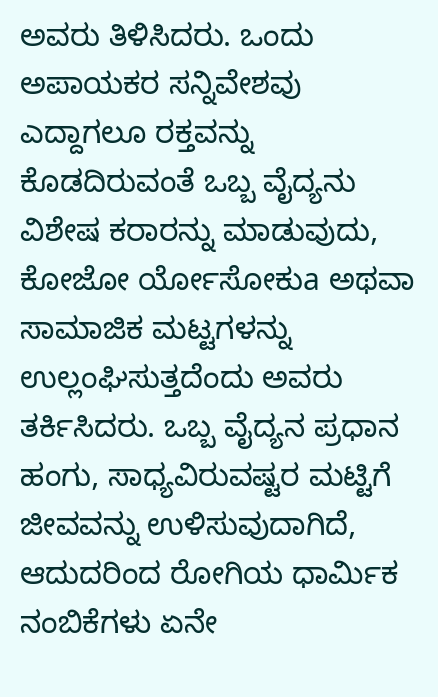ಅವರು ತಿಳಿಸಿದರು. ಒಂದು ಅಪಾಯಕರ ಸನ್ನಿವೇಶವು ಎದ್ದಾಗಲೂ ರಕ್ತವನ್ನು ಕೊಡದಿರುವಂತೆ ಒಬ್ಬ ವೈದ್ಯನು ವಿಶೇಷ ಕರಾರನ್ನು ಮಾಡುವುದು, ಕೋಜೋ ರ್ಯೋಸೋಕುa ಅಥವಾ ಸಾಮಾಜಿಕ ಮಟ್ಟಗಳನ್ನು ಉಲ್ಲಂಘಿಸುತ್ತದೆಂದು ಅವರು ತರ್ಕಿಸಿದರು. ಒಬ್ಬ ವೈದ್ಯನ ಪ್ರಧಾನ ಹಂಗು, ಸಾಧ್ಯವಿರುವಷ್ಟರ ಮಟ್ಟಿಗೆ ಜೀವವನ್ನು ಉಳಿಸುವುದಾಗಿದೆ, ಆದುದರಿಂದ ರೋಗಿಯ ಧಾರ್ಮಿಕ ನಂಬಿಕೆಗಳು ಏನೇ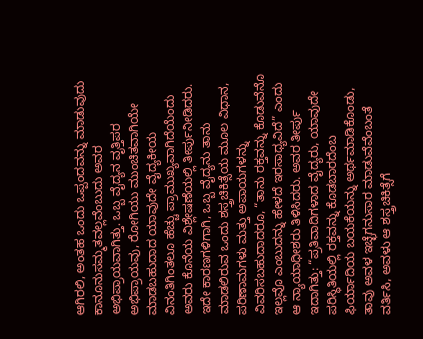ಆಗಿರಲಿ, ಅಂತಹ ಒಂದು ಒಪ್ಪಂದವನ್ನು ಮಾಡುವುದು ಕಾನೂನುಸಮ್ಮತವಲ್ಲವೆಂಬುದು ಅವರ ಅಭಿಪ್ರಾಯವಾಗಿತ್ತು. ಒಬ್ಬ ವೈದ್ಯನ ವೃತ್ತಿಪರ ಅಭಿಪ್ರಾಯವು, ರೋಗಿಯು ಮುಂಚಿತವಾಗಿಯೇ ಮಾಡಬಹುದಾದ ಯಾವುದೇ ವೈದ್ಯಕೀಯ ವಿನಂತಿಗಿಂತಲೂ ಹೆಚ್ಚು ಪ್ರಾಮುಖ್ಯವಾಗಿದೆಯೆಂದು ಅವರು ಕೊನೆಯ ವಿಶ್ಲೇಷಣೆಯಲ್ಲಿ ತೀರ್ಪುನೀಡಿದರು.
ಇದೇ ಕಾರಣಗಳಿಗಾಗಿ, ಒಬ್ಬ ವೈದ್ಯನು ತಾನು ಮಾಡಲಿರುವ ಒಂದು ಶಸ್ತ್ರಚಿಕಿತ್ಸೆಯ ಮೂಲ ವಿಧಾನ, ಪರಿಣಾಮಗಳು ಮತ್ತು ಅಪಾಯಗಳನ್ನು ವಿವರಿಸಬಹುದಾದರೂ, “ತಾನು ರಕ್ತವನ್ನು ಕೊಡುವೆನೊ ಇಲ್ಲವೊ ಎಂಬುದನ್ನು ಹೇಳದೆ ಇರಸಾಧ್ಯವಿದೆ” ಎಂದು ಆ ನ್ಯಾಯಾಧೀಶರು ತಿಳಿಸಿದರು. ಅವರ ತೀರ್ಪು ಇದಾಗಿತ್ತು: “ಪ್ರತಿವಾದಿಗಳಾದ ವೈದ್ಯರು, ಯಾವುದೇ ಪರಿಸ್ಥಿತಿಯಲ್ಲಿ ರಕ್ತವನ್ನು ಕೊಡಬಾರದೆಂಬ ಫಿರ್ಯಾದಿಯ ಬಯಕೆಯನ್ನು ಅರ್ಥಮಾಡಿಕೊಂಡು, ತಾವು ಅವಳ ಇಚ್ಛೆಗನುಸಾರ ಮಾಡುವೆವೆಂಬಂತೆ ವರ್ತಿಸಿ, ಅವಳು ಆ ಶಸ್ತ್ರಚಿಕಿತ್ಸೆಗೆ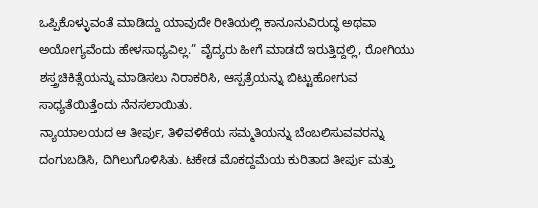ಒಪ್ಪಿಕೊಳ್ಳುವಂತೆ ಮಾಡಿದ್ದು ಯಾವುದೇ ರೀತಿಯಲ್ಲಿ ಕಾನೂನುವಿರುದ್ಧ ಅಥವಾ ಅಯೋಗ್ಯವೆಂದು ಹೇಳಸಾಧ್ಯವಿಲ್ಲ.” ವೈದ್ಯರು ಹೀಗೆ ಮಾಡದೆ ಇರುತ್ತಿದ್ದಲ್ಲಿ, ರೋಗಿಯು ಶಸ್ತ್ರಚಿಕಿತ್ಸೆಯನ್ನು ಮಾಡಿಸಲು ನಿರಾಕರಿಸಿ, ಆಸ್ಪತ್ರೆಯನ್ನು ಬಿಟ್ಟುಹೋಗುವ ಸಾಧ್ಯತೆಯಿತ್ತೆಂದು ನೆನಸಲಾಯಿತು.
ನ್ಯಾಯಾಲಯದ ಆ ತೀರ್ಪು, ತಿಳಿವಳಿಕೆಯ ಸಮ್ಮತಿಯನ್ನು ಬೆಂಬಲಿಸುವವರನ್ನು ದಂಗುಬಡಿಸಿ, ದಿಗಿಲುಗೊಳಿಸಿತು. ಟಕೇಡ ಮೊಕದ್ದಮೆಯ ಕುರಿತಾದ ತೀರ್ಪು ಮತ್ತು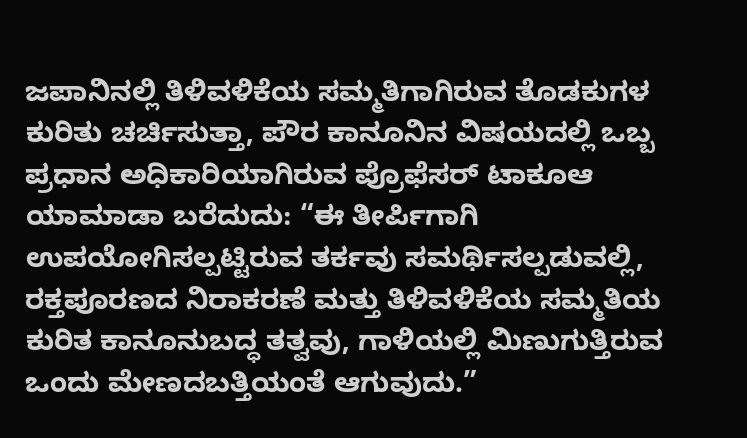ಜಪಾನಿನಲ್ಲಿ ತಿಳಿವಳಿಕೆಯ ಸಮ್ಮತಿಗಾಗಿರುವ ತೊಡಕುಗಳ ಕುರಿತು ಚರ್ಚಿಸುತ್ತಾ, ಪೌರ ಕಾನೂನಿನ ವಿಷಯದಲ್ಲಿ ಒಬ್ಬ ಪ್ರಧಾನ ಅಧಿಕಾರಿಯಾಗಿರುವ ಪ್ರೊಫೆಸರ್ ಟಾಕೂಆ ಯಾಮಾಡಾ ಬರೆದುದು: “ಈ ತೀರ್ಪಿಗಾಗಿ ಉಪಯೋಗಿಸಲ್ಪಟ್ಟಿರುವ ತರ್ಕವು ಸಮರ್ಥಿಸಲ್ಪಡುವಲ್ಲಿ, ರಕ್ತಪೂರಣದ ನಿರಾಕರಣೆ ಮತ್ತು ತಿಳಿವಳಿಕೆಯ ಸಮ್ಮತಿಯ ಕುರಿತ ಕಾನೂನುಬದ್ಧ ತತ್ವವು, ಗಾಳಿಯಲ್ಲಿ ಮಿಣುಗುತ್ತಿರುವ ಒಂದು ಮೇಣದಬತ್ತಿಯಂತೆ ಆಗುವುದು.”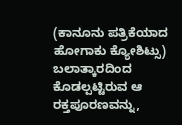(ಕಾನೂನು ಪತ್ರಿಕೆಯಾದ ಹೋಗಾಕು ಕ್ಯೋಶಿಟ್ಸು) ಬಲಾತ್ಕಾರದಿಂದ ಕೊಡಲ್ಪಟ್ಟಿರುವ ಆ ರಕ್ತಪೂರಣವನ್ನು,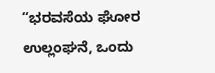“ಭರವಸೆಯ ಘೋರ ಉಲ್ಲಂಘನೆ, ಒಂದು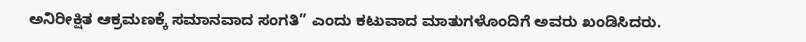ಅನಿರೀಕ್ಷಿತ ಆಕ್ರಮಣಕ್ಕೆ ಸಮಾನವಾದ ಸಂಗತಿ” ಎಂದು ಕಟುವಾದ ಮಾತುಗಳೊಂದಿಗೆ ಅವರು ಖಂಡಿಸಿದರು.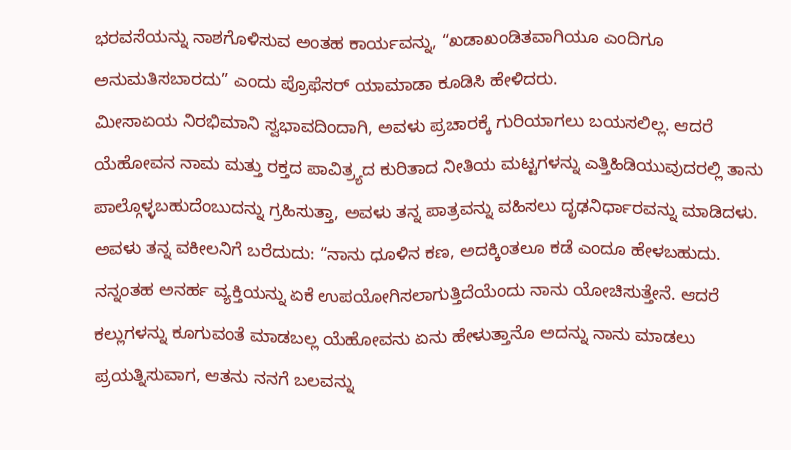ಭರವಸೆಯನ್ನು ನಾಶಗೊಳಿಸುವ ಅಂತಹ ಕಾರ್ಯವನ್ನು, “ಖಡಾಖಂಡಿತವಾಗಿಯೂ ಎಂದಿಗೂ ಅನುಮತಿಸಬಾರದು” ಎಂದು ಪ್ರೊಫೆಸರ್ ಯಾಮಾಡಾ ಕೂಡಿಸಿ ಹೇಳಿದರು.
ಮೀಸಾಏಯ ನಿರಭಿಮಾನಿ ಸ್ವಭಾವದಿಂದಾಗಿ, ಅವಳು ಪ್ರಚಾರಕ್ಕೆ ಗುರಿಯಾಗಲು ಬಯಸಲಿಲ್ಲ. ಆದರೆ ಯೆಹೋವನ ನಾಮ ಮತ್ತು ರಕ್ತದ ಪಾವಿತ್ರ್ಯದ ಕುರಿತಾದ ನೀತಿಯ ಮಟ್ಟಗಳನ್ನು ಎತ್ತಿಹಿಡಿಯುವುದರಲ್ಲಿ ತಾನು ಪಾಲ್ಗೊಳ್ಳಬಹುದೆಂಬುದನ್ನು ಗ್ರಹಿಸುತ್ತಾ, ಅವಳು ತನ್ನ ಪಾತ್ರವನ್ನು ವಹಿಸಲು ದೃಢನಿರ್ಧಾರವನ್ನು ಮಾಡಿದಳು. ಅವಳು ತನ್ನ ವಕೀಲನಿಗೆ ಬರೆದುದು: “ನಾನು ಧೂಳಿನ ಕಣ, ಅದಕ್ಕಿಂತಲೂ ಕಡೆ ಎಂದೂ ಹೇಳಬಹುದು. ನನ್ನಂತಹ ಅನರ್ಹ ವ್ಯಕ್ತಿಯನ್ನು ಏಕೆ ಉಪಯೋಗಿಸಲಾಗುತ್ತಿದೆಯೆಂದು ನಾನು ಯೋಚಿಸುತ್ತೇನೆ. ಆದರೆ ಕಲ್ಲುಗಳನ್ನು ಕೂಗುವಂತೆ ಮಾಡಬಲ್ಲ ಯೆಹೋವನು ಏನು ಹೇಳುತ್ತಾನೊ ಅದನ್ನು ನಾನು ಮಾಡಲು ಪ್ರಯತ್ನಿಸುವಾಗ, ಆತನು ನನಗೆ ಬಲವನ್ನು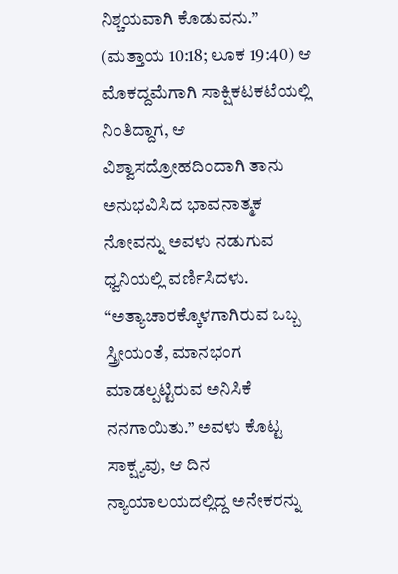ನಿಶ್ಚಯವಾಗಿ ಕೊಡುವನು.” (ಮತ್ತಾಯ 10:18; ಲೂಕ 19:40) ಆ ಮೊಕದ್ದಮೆಗಾಗಿ ಸಾಕ್ಷಿಕಟಕಟೆಯಲ್ಲಿ ನಿಂತಿದ್ದಾಗ, ಆ ವಿಶ್ವಾಸದ್ರೋಹದಿಂದಾಗಿ ತಾನು ಅನುಭವಿಸಿದ ಭಾವನಾತ್ಮಕ ನೋವನ್ನು ಅವಳು ನಡುಗುವ ಧ್ವನಿಯಲ್ಲಿ ವರ್ಣಿಸಿದಳು. “ಅತ್ಯಾಚಾರಕ್ಕೊಳಗಾಗಿರುವ ಒಬ್ಬ ಸ್ತ್ರೀಯಂತೆ, ಮಾನಭಂಗ ಮಾಡಲ್ಪಟ್ಟಿರುವ ಅನಿಸಿಕೆ ನನಗಾಯಿತು.” ಅವಳು ಕೊಟ್ಟ ಸಾಕ್ಷ್ಯವು, ಆ ದಿನ ನ್ಯಾಯಾಲಯದಲ್ಲಿದ್ದ ಅನೇಕರನ್ನು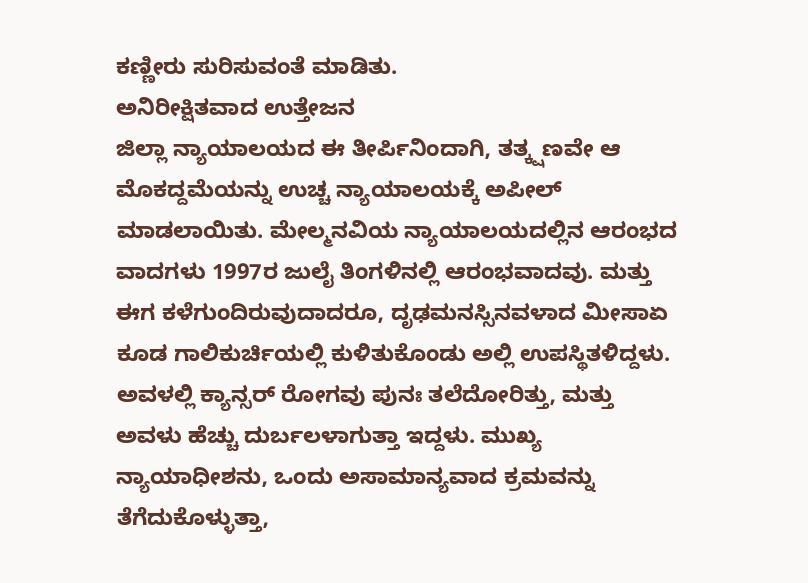ಕಣ್ಣೀರು ಸುರಿಸುವಂತೆ ಮಾಡಿತು.
ಅನಿರೀಕ್ಷಿತವಾದ ಉತ್ತೇಜನ
ಜಿಲ್ಲಾ ನ್ಯಾಯಾಲಯದ ಈ ತೀರ್ಪಿನಿಂದಾಗಿ, ತತ್ಕ್ಷಣವೇ ಆ ಮೊಕದ್ದಮೆಯನ್ನು ಉಚ್ಚ ನ್ಯಾಯಾಲಯಕ್ಕೆ ಅಪೀಲ್ ಮಾಡಲಾಯಿತು. ಮೇಲ್ಮನವಿಯ ನ್ಯಾಯಾಲಯದಲ್ಲಿನ ಆರಂಭದ ವಾದಗಳು 1997ರ ಜುಲೈ ತಿಂಗಳಿನಲ್ಲಿ ಆರಂಭವಾದವು. ಮತ್ತು ಈಗ ಕಳೆಗುಂದಿರುವುದಾದರೂ, ದೃಢಮನಸ್ಸಿನವಳಾದ ಮೀಸಾಏ ಕೂಡ ಗಾಲಿಕುರ್ಚಿಯಲ್ಲಿ ಕುಳಿತುಕೊಂಡು ಅಲ್ಲಿ ಉಪಸ್ಥಿತಳಿದ್ದಳು. ಅವಳಲ್ಲಿ ಕ್ಯಾನ್ಸರ್ ರೋಗವು ಪುನಃ ತಲೆದೋರಿತ್ತು, ಮತ್ತು ಅವಳು ಹೆಚ್ಚು ದುರ್ಬಲಳಾಗುತ್ತಾ ಇದ್ದಳು. ಮುಖ್ಯ ನ್ಯಾಯಾಧೀಶನು, ಒಂದು ಅಸಾಮಾನ್ಯವಾದ ಕ್ರಮವನ್ನು ತೆಗೆದುಕೊಳ್ಳುತ್ತಾ,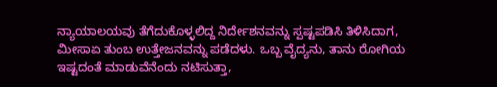ನ್ಯಾಯಾಲಯವು ತೆಗೆದುಕೊಳ್ಳಲಿದ್ದ ನಿರ್ದೇಶನವನ್ನು ಸ್ಪಷ್ಟಪಡಿಸಿ ತಿಳಿಸಿದಾಗ, ಮೀಸಾಏ ತುಂಬ ಉತ್ತೇಜನವನ್ನು ಪಡೆದಳು. ಒಬ್ಬ ವೈದ್ಯನು, ತಾನು ರೋಗಿಯ ಇಷ್ಟದಂತೆ ಮಾಡುವೆನೆಂದು ನಟಿಸುತ್ತಾ,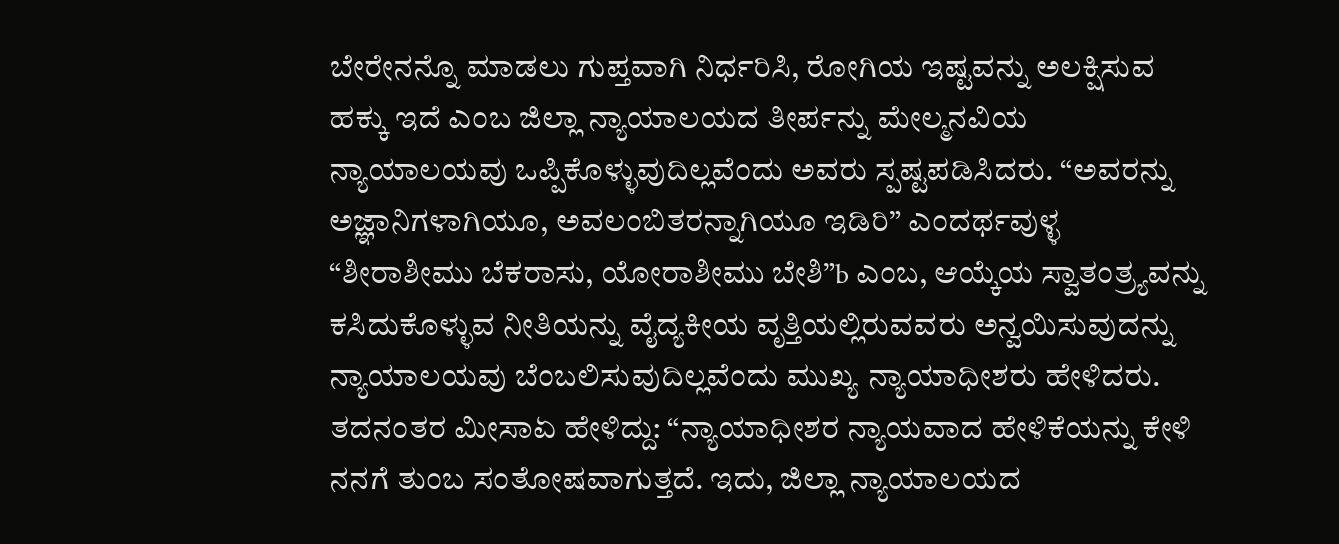ಬೇರೇನನ್ನೊ ಮಾಡಲು ಗುಪ್ತವಾಗಿ ನಿರ್ಧರಿಸಿ, ರೋಗಿಯ ಇಷ್ಟವನ್ನು ಅಲಕ್ಷಿಸುವ ಹಕ್ಕು ಇದೆ ಎಂಬ ಜಿಲ್ಲಾ ನ್ಯಾಯಾಲಯದ ತೀರ್ಪನ್ನು ಮೇಲ್ಮನವಿಯ ನ್ಯಾಯಾಲಯವು ಒಪ್ಪಿಕೊಳ್ಳುವುದಿಲ್ಲವೆಂದು ಅವರು ಸ್ಪಷ್ಟಪಡಿಸಿದರು. “ಅವರನ್ನು ಅಜ್ಞಾನಿಗಳಾಗಿಯೂ, ಅವಲಂಬಿತರನ್ನಾಗಿಯೂ ಇಡಿರಿ” ಎಂದರ್ಥವುಳ್ಳ “ಶೀರಾಶೀಮು ಬೆಕರಾಸು, ಯೋರಾಶೀಮು ಬೇಶಿ”b ಎಂಬ, ಆಯ್ಕೆಯ ಸ್ವಾತಂತ್ರ್ಯವನ್ನು ಕಸಿದುಕೊಳ್ಳುವ ನೀತಿಯನ್ನು ವೈದ್ಯಕೀಯ ವೃತ್ತಿಯಲ್ಲಿರುವವರು ಅನ್ವಯಿಸುವುದನ್ನು ನ್ಯಾಯಾಲಯವು ಬೆಂಬಲಿಸುವುದಿಲ್ಲವೆಂದು ಮುಖ್ಯ ನ್ಯಾಯಾಧೀಶರು ಹೇಳಿದರು. ತದನಂತರ ಮೀಸಾಏ ಹೇಳಿದ್ದು: “ನ್ಯಾಯಾಧೀಶರ ನ್ಯಾಯವಾದ ಹೇಳಿಕೆಯನ್ನು ಕೇಳಿ ನನಗೆ ತುಂಬ ಸಂತೋಷವಾಗುತ್ತದೆ. ಇದು, ಜಿಲ್ಲಾ ನ್ಯಾಯಾಲಯದ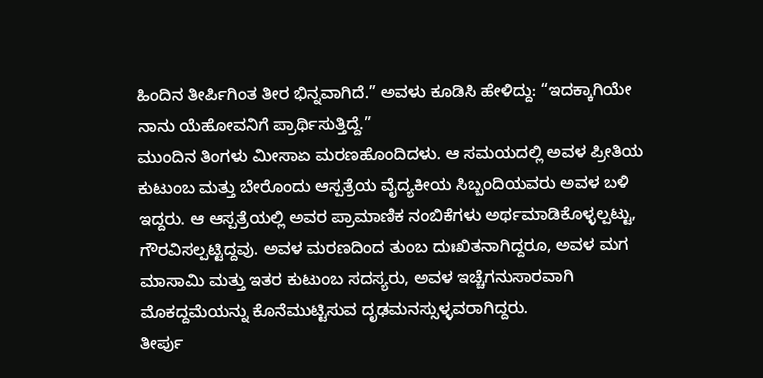ಹಿಂದಿನ ತೀರ್ಪಿಗಿಂತ ತೀರ ಭಿನ್ನವಾಗಿದೆ.” ಅವಳು ಕೂಡಿಸಿ ಹೇಳಿದ್ದು: “ಇದಕ್ಕಾಗಿಯೇ ನಾನು ಯೆಹೋವನಿಗೆ ಪ್ರಾರ್ಥಿಸುತ್ತಿದ್ದೆ.”
ಮುಂದಿನ ತಿಂಗಳು ಮೀಸಾಏ ಮರಣಹೊಂದಿದಳು. ಆ ಸಮಯದಲ್ಲಿ ಅವಳ ಪ್ರೀತಿಯ ಕುಟುಂಬ ಮತ್ತು ಬೇರೊಂದು ಆಸ್ಪತ್ರೆಯ ವೈದ್ಯಕೀಯ ಸಿಬ್ಬಂದಿಯವರು ಅವಳ ಬಳಿ ಇದ್ದರು. ಆ ಆಸ್ಪತ್ರೆಯಲ್ಲಿ ಅವರ ಪ್ರಾಮಾಣಿಕ ನಂಬಿಕೆಗಳು ಅರ್ಥಮಾಡಿಕೊಳ್ಳಲ್ಪಟ್ಟು, ಗೌರವಿಸಲ್ಪಟ್ಟಿದ್ದವು. ಅವಳ ಮರಣದಿಂದ ತುಂಬ ದುಃಖಿತನಾಗಿದ್ದರೂ, ಅವಳ ಮಗ ಮಾಸಾಮಿ ಮತ್ತು ಇತರ ಕುಟುಂಬ ಸದಸ್ಯರು, ಅವಳ ಇಚ್ಚೆಗನುಸಾರವಾಗಿ ಮೊಕದ್ದಮೆಯನ್ನು ಕೊನೆಮುಟ್ಟಿಸುವ ದೃಢಮನಸ್ಸುಳ್ಳವರಾಗಿದ್ದರು.
ತೀರ್ಪು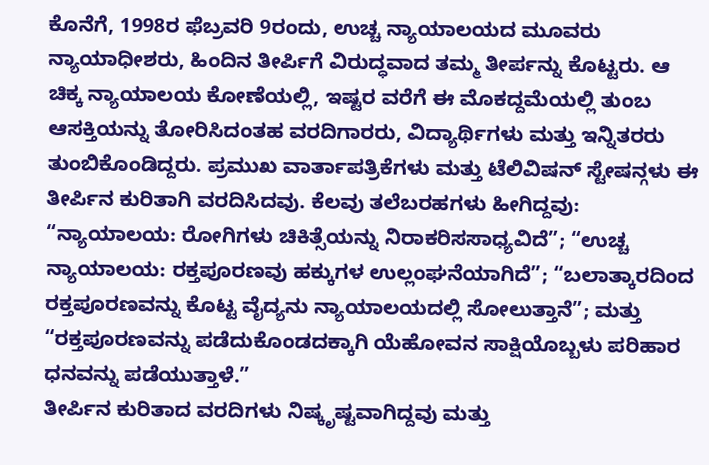ಕೊನೆಗೆ, 1998ರ ಫೆಬ್ರವರಿ 9ರಂದು, ಉಚ್ಚ ನ್ಯಾಯಾಲಯದ ಮೂವರು ನ್ಯಾಯಾಧೀಶರು, ಹಿಂದಿನ ತೀರ್ಪಿಗೆ ವಿರುದ್ಧವಾದ ತಮ್ಮ ತೀರ್ಪನ್ನು ಕೊಟ್ಟರು. ಆ ಚಿಕ್ಕ ನ್ಯಾಯಾಲಯ ಕೋಣೆಯಲ್ಲಿ, ಇಷ್ಟರ ವರೆಗೆ ಈ ಮೊಕದ್ದಮೆಯಲ್ಲಿ ತುಂಬ ಆಸಕ್ತಿಯನ್ನು ತೋರಿಸಿದಂತಹ ವರದಿಗಾರರು, ವಿದ್ಯಾರ್ಥಿಗಳು ಮತ್ತು ಇನ್ನಿತರರು ತುಂಬಿಕೊಂಡಿದ್ದರು. ಪ್ರಮುಖ ವಾರ್ತಾಪತ್ರಿಕೆಗಳು ಮತ್ತು ಟೆಲಿವಿಷನ್ ಸ್ಟೇಷನ್ಗಳು ಈ ತೀರ್ಪಿನ ಕುರಿತಾಗಿ ವರದಿಸಿದವು. ಕೆಲವು ತಲೆಬರಹಗಳು ಹೀಗಿದ್ದವು: “ನ್ಯಾಯಾಲಯ: ರೋಗಿಗಳು ಚಿಕಿತ್ಸೆಯನ್ನು ನಿರಾಕರಿಸಸಾಧ್ಯವಿದೆ”; “ಉಚ್ಚ ನ್ಯಾಯಾಲಯ: ರಕ್ತಪೂರಣವು ಹಕ್ಕುಗಳ ಉಲ್ಲಂಘನೆಯಾಗಿದೆ”; “ಬಲಾತ್ಕಾರದಿಂದ ರಕ್ತಪೂರಣವನ್ನು ಕೊಟ್ಟ ವೈದ್ಯನು ನ್ಯಾಯಾಲಯದಲ್ಲಿ ಸೋಲುತ್ತಾನೆ”; ಮತ್ತು “ರಕ್ತಪೂರಣವನ್ನು ಪಡೆದುಕೊಂಡದಕ್ಕಾಗಿ ಯೆಹೋವನ ಸಾಕ್ಷಿಯೊಬ್ಬಳು ಪರಿಹಾರ ಧನವನ್ನು ಪಡೆಯುತ್ತಾಳೆ.”
ತೀರ್ಪಿನ ಕುರಿತಾದ ವರದಿಗಳು ನಿಷ್ಕೃಷ್ಟವಾಗಿದ್ದವು ಮತ್ತು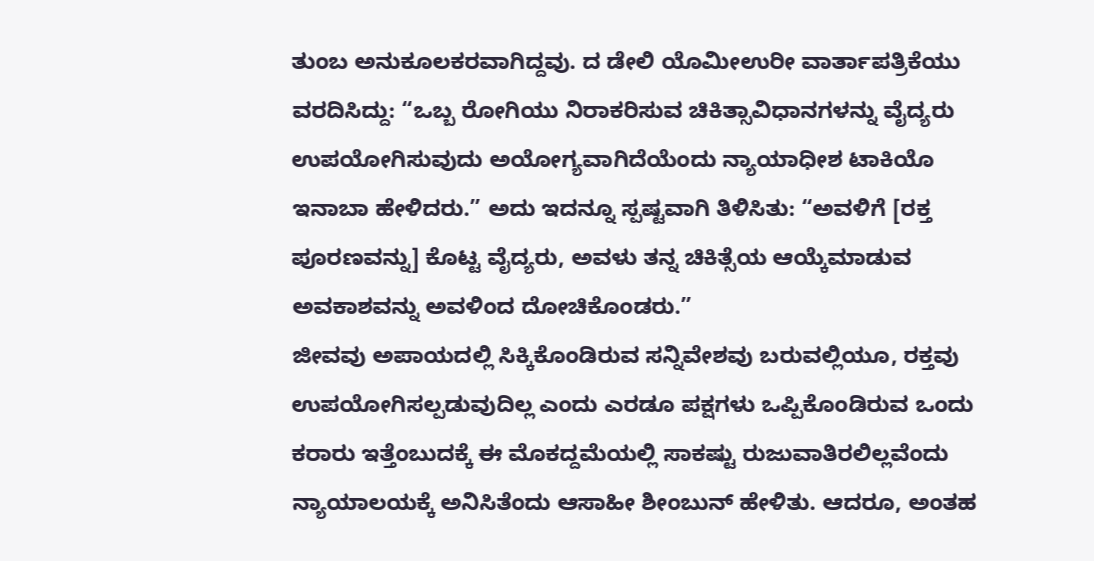ತುಂಬ ಅನುಕೂಲಕರವಾಗಿದ್ದವು. ದ ಡೇಲಿ ಯೊಮೀಉರೀ ವಾರ್ತಾಪತ್ರಿಕೆಯು ವರದಿಸಿದ್ದು: “ಒಬ್ಬ ರೋಗಿಯು ನಿರಾಕರಿಸುವ ಚಿಕಿತ್ಸಾವಿಧಾನಗಳನ್ನು ವೈದ್ಯರು ಉಪಯೋಗಿಸುವುದು ಅಯೋಗ್ಯವಾಗಿದೆಯೆಂದು ನ್ಯಾಯಾಧೀಶ ಟಾಕಿಯೊ ಇನಾಬಾ ಹೇಳಿದರು.” ಅದು ಇದನ್ನೂ ಸ್ಪಷ್ಟವಾಗಿ ತಿಳಿಸಿತು: “ಅವಳಿಗೆ [ರಕ್ತ ಪೂರಣವನ್ನು] ಕೊಟ್ಟ ವೈದ್ಯರು, ಅವಳು ತನ್ನ ಚಿಕಿತ್ಸೆಯ ಆಯ್ಕೆಮಾಡುವ ಅವಕಾಶವನ್ನು ಅವಳಿಂದ ದೋಚಿಕೊಂಡರು.”
ಜೀವವು ಅಪಾಯದಲ್ಲಿ ಸಿಕ್ಕಿಕೊಂಡಿರುವ ಸನ್ನಿವೇಶವು ಬರುವಲ್ಲಿಯೂ, ರಕ್ತವು ಉಪಯೋಗಿಸಲ್ಪಡುವುದಿಲ್ಲ ಎಂದು ಎರಡೂ ಪಕ್ಷಗಳು ಒಪ್ಪಿಕೊಂಡಿರುವ ಒಂದು ಕರಾರು ಇತ್ತೆಂಬುದಕ್ಕೆ ಈ ಮೊಕದ್ದಮೆಯಲ್ಲಿ ಸಾಕಷ್ಟು ರುಜುವಾತಿರಲಿಲ್ಲವೆಂದು ನ್ಯಾಯಾಲಯಕ್ಕೆ ಅನಿಸಿತೆಂದು ಆಸಾಹೀ ಶೀಂಬುನ್ ಹೇಳಿತು. ಆದರೂ, ಅಂತಹ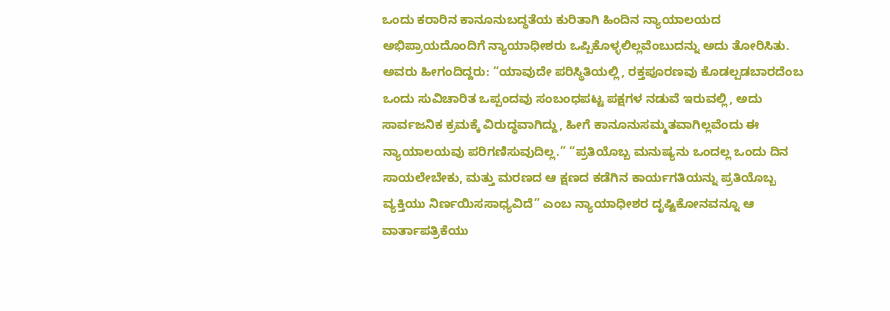ಒಂದು ಕರಾರಿನ ಕಾನೂನುಬದ್ಧತೆಯ ಕುರಿತಾಗಿ ಹಿಂದಿನ ನ್ಯಾಯಾಲಯದ ಅಭಿಪ್ರಾಯದೊಂದಿಗೆ ನ್ಯಾಯಾಧೀಶರು ಒಪ್ಪಿಕೊಳ್ಳಲಿಲ್ಲವೆಂಬುದನ್ನು ಅದು ತೋರಿಸಿತು. ಅವರು ಹೀಗಂದಿದ್ದರು: “ಯಾವುದೇ ಪರಿಸ್ಥಿತಿಯಲ್ಲಿ, ರಕ್ತಪೂರಣವು ಕೊಡಲ್ಪಡಬಾರದೆಂಬ ಒಂದು ಸುವಿಚಾರಿತ ಒಪ್ಪಂದವು ಸಂಬಂಧಪಟ್ಟ ಪಕ್ಷಗಳ ನಡುವೆ ಇರುವಲ್ಲಿ, ಅದು ಸಾರ್ವಜನಿಕ ಕ್ರಮಕ್ಕೆ ವಿರುದ್ಧವಾಗಿದ್ದು, ಹೀಗೆ ಕಾನೂನುಸಮ್ಮತವಾಗಿಲ್ಲವೆಂದು ಈ ನ್ಯಾಯಾಲಯವು ಪರಿಗಣಿಸುವುದಿಲ್ಲ.” “ಪ್ರತಿಯೊಬ್ಬ ಮನುಷ್ಯನು ಒಂದಲ್ಲ ಒಂದು ದಿನ ಸಾಯಲೇಬೇಕು, ಮತ್ತು ಮರಣದ ಆ ಕ್ಷಣದ ಕಡೆಗಿನ ಕಾರ್ಯಗತಿಯನ್ನು ಪ್ರತಿಯೊಬ್ಬ ವ್ಯಕ್ತಿಯು ನಿರ್ಣಯಿಸಸಾಧ್ಯವಿದೆ” ಎಂಬ ನ್ಯಾಯಾಧೀಶರ ದೃಷ್ಟಿಕೋನವನ್ನೂ ಆ ವಾರ್ತಾಪತ್ರಿಕೆಯು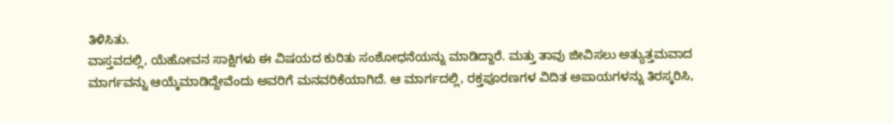ತಿಳಿಸಿತು.
ವಾಸ್ತವದಲ್ಲಿ, ಯೆಹೋವನ ಸಾಕ್ಷಿಗಳು ಈ ವಿಷಯದ ಕುರಿತು ಸಂಶೋಧನೆಯನ್ನು ಮಾಡಿದ್ದಾರೆ. ಮತ್ತು ತಾವು ಜೀವಿಸಲು ಅತ್ಯುತ್ತಮವಾದ ಮಾರ್ಗವನ್ನು ಆಯ್ಕೆಮಾಡಿದ್ದೇವೆಂದು ಅವರಿಗೆ ಮನವರಿಕೆಯಾಗಿದೆ. ಆ ಮಾರ್ಗದಲ್ಲಿ, ರಕ್ತಪೂರಣಗಳ ವಿದಿತ ಅಪಾಯಗಳನ್ನು ತಿರಸ್ಕರಿಸಿ,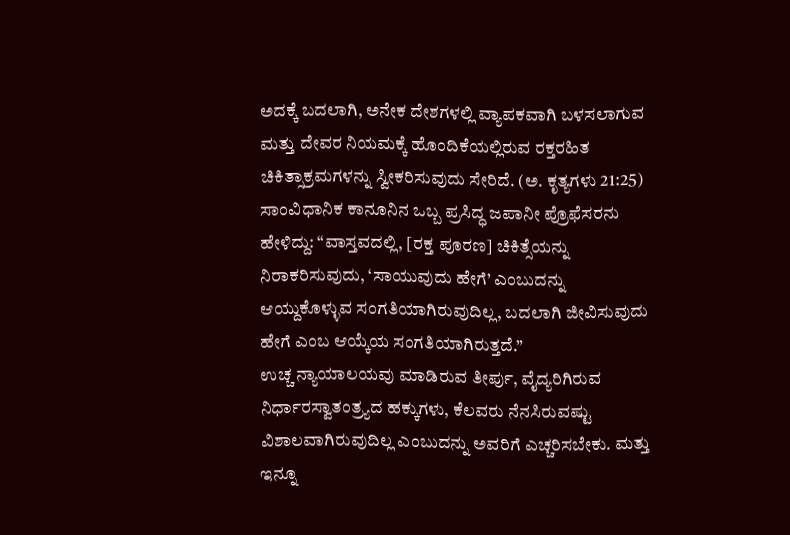ಅದಕ್ಕೆ ಬದಲಾಗಿ, ಅನೇಕ ದೇಶಗಳಲ್ಲಿ ವ್ಯಾಪಕವಾಗಿ ಬಳಸಲಾಗುವ ಮತ್ತು ದೇವರ ನಿಯಮಕ್ಕೆ ಹೊಂದಿಕೆಯಲ್ಲಿರುವ ರಕ್ತರಹಿತ ಚಿಕಿತ್ಸಾಕ್ರಮಗಳನ್ನು ಸ್ವೀಕರಿಸುವುದು ಸೇರಿದೆ. (ಅ. ಕೃತ್ಯಗಳು 21:25) ಸಾಂವಿಧಾನಿಕ ಕಾನೂನಿನ ಒಬ್ಬ ಪ್ರಸಿದ್ಧ ಜಪಾನೀ ಪ್ರೊಫೆಸರನು ಹೇಳಿದ್ದು: “ವಾಸ್ತವದಲ್ಲಿ, [ರಕ್ತ ಪೂರಣ] ಚಿಕಿತ್ಸೆಯನ್ನು ನಿರಾಕರಿಸುವುದು, ‘ಸಾಯುವುದು ಹೇಗೆ’ ಎಂಬುದನ್ನು ಆಯ್ದುಕೊಳ್ಳುವ ಸಂಗತಿಯಾಗಿರುವುದಿಲ್ಲ, ಬದಲಾಗಿ ಜೀವಿಸುವುದು ಹೇಗೆ ಎಂಬ ಆಯ್ಕೆಯ ಸಂಗತಿಯಾಗಿರುತ್ತದೆ.”
ಉಚ್ಚ ನ್ಯಾಯಾಲಯವು ಮಾಡಿರುವ ತೀರ್ಪು, ವೈದ್ಯರಿಗಿರುವ ನಿರ್ಧಾರಸ್ವಾತಂತ್ರ್ಯದ ಹಕ್ಕುಗಳು, ಕೆಲವರು ನೆನಸಿರುವಷ್ಟು ವಿಶಾಲವಾಗಿರುವುದಿಲ್ಲ ಎಂಬುದನ್ನು ಅವರಿಗೆ ಎಚ್ಚರಿಸಬೇಕು. ಮತ್ತು ಇನ್ನೂ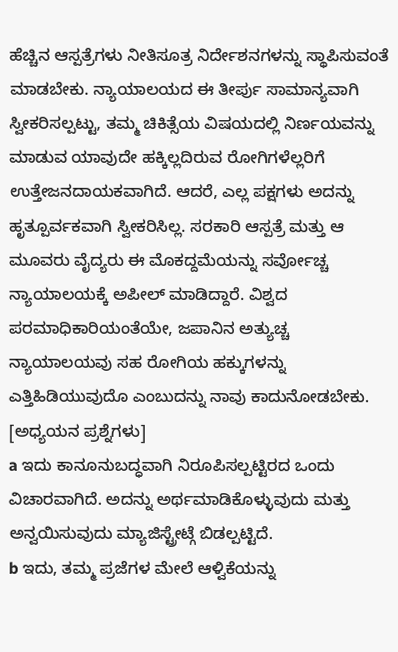ಹೆಚ್ಚಿನ ಆಸ್ಪತ್ರೆಗಳು ನೀತಿಸೂತ್ರ ನಿರ್ದೇಶನಗಳನ್ನು ಸ್ಥಾಪಿಸುವಂತೆ ಮಾಡಬೇಕು. ನ್ಯಾಯಾಲಯದ ಈ ತೀರ್ಪು ಸಾಮಾನ್ಯವಾಗಿ ಸ್ವೀಕರಿಸಲ್ಪಟ್ಟು, ತಮ್ಮ ಚಿಕಿತ್ಸೆಯ ವಿಷಯದಲ್ಲಿ ನಿರ್ಣಯವನ್ನು ಮಾಡುವ ಯಾವುದೇ ಹಕ್ಕಿಲ್ಲದಿರುವ ರೋಗಿಗಳೆಲ್ಲರಿಗೆ ಉತ್ತೇಜನದಾಯಕವಾಗಿದೆ. ಆದರೆ, ಎಲ್ಲ ಪಕ್ಷಗಳು ಅದನ್ನು ಹೃತ್ಪೂರ್ವಕವಾಗಿ ಸ್ವೀಕರಿಸಿಲ್ಲ. ಸರಕಾರಿ ಆಸ್ಪತ್ರೆ ಮತ್ತು ಆ ಮೂವರು ವೈದ್ಯರು ಈ ಮೊಕದ್ದಮೆಯನ್ನು ಸರ್ವೋಚ್ಚ ನ್ಯಾಯಾಲಯಕ್ಕೆ ಅಪೀಲ್ ಮಾಡಿದ್ದಾರೆ. ವಿಶ್ವದ ಪರಮಾಧಿಕಾರಿಯಂತೆಯೇ, ಜಪಾನಿನ ಅತ್ಯುಚ್ಚ ನ್ಯಾಯಾಲಯವು ಸಹ ರೋಗಿಯ ಹಕ್ಕುಗಳನ್ನು ಎತ್ತಿಹಿಡಿಯುವುದೊ ಎಂಬುದನ್ನು ನಾವು ಕಾದುನೋಡಬೇಕು.
[ಅಧ್ಯಯನ ಪ್ರಶ್ನೆಗಳು]
a ಇದು ಕಾನೂನುಬದ್ಧವಾಗಿ ನಿರೂಪಿಸಲ್ಪಟ್ಟಿರದ ಒಂದು ವಿಚಾರವಾಗಿದೆ. ಅದನ್ನು ಅರ್ಥಮಾಡಿಕೊಳ್ಳುವುದು ಮತ್ತು ಅನ್ವಯಿಸುವುದು ಮ್ಯಾಜಿಸ್ಟ್ರೇಟ್ಗೆ ಬಿಡಲ್ಪಟ್ಟಿದೆ.
b ಇದು, ತಮ್ಮ ಪ್ರಜೆಗಳ ಮೇಲೆ ಆಳ್ವಿಕೆಯನ್ನು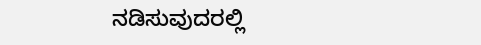ನಡಿಸುವುದರಲ್ಲಿ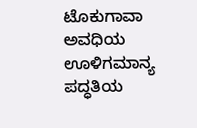ಟೊಕುಗಾವಾ ಅವಧಿಯ ಊಳಿಗಮಾನ್ಯ ಪದ್ಧತಿಯ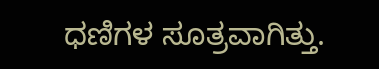ಧಣಿಗಳ ಸೂತ್ರವಾಗಿತ್ತು.